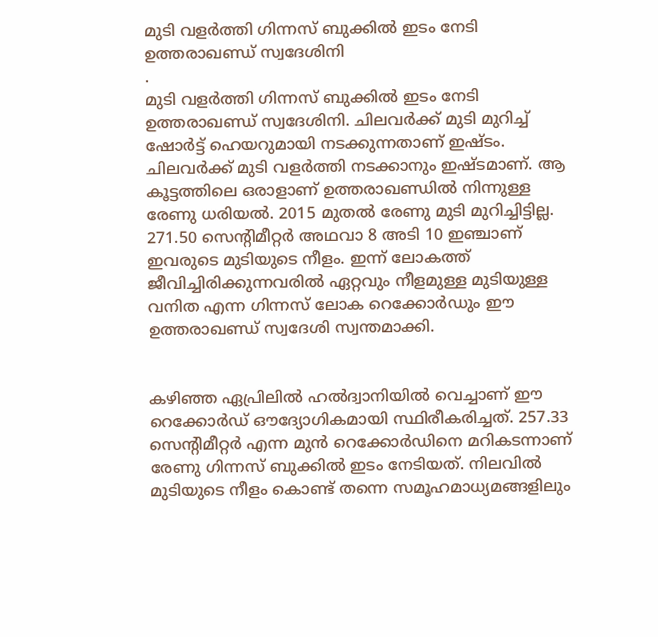മുടി വളർത്തി ഗിന്നസ് ബുക്കിൽ ഇടം നേടി ഉത്തരാഖണ്ഡ് സ്വദേശിനി
.
മുടി വളർത്തി ഗിന്നസ് ബുക്കിൽ ഇടം നേടി ഉത്തരാഖണ്ഡ് സ്വദേശിനി. ചിലവർക്ക് മുടി മുറിച്ച് ഷോർട്ട് ഹെയറുമായി നടക്കുന്നതാണ് ഇഷ്ടം. ചിലവർക്ക് മുടി വളർത്തി നടക്കാനും ഇഷ്ടമാണ്. ആ കൂട്ടത്തിലെ ഒരാളാണ് ഉത്തരാഖണ്ഡിൽ നിന്നുള്ള രേണു ധരിയൽ. 2015 മുതൽ രേണു മുടി മുറിച്ചിട്ടില്ല. 271.50 സെന്റിമീറ്റർ അഥവാ 8 അടി 10 ഇഞ്ചാണ് ഇവരുടെ മുടിയുടെ നീളം. ഇന്ന് ലോകത്ത് ജീവിച്ചിരിക്കുന്നവരിൽ ഏറ്റവും നീളമുള്ള മുടിയുള്ള വനിത എന്ന ഗിന്നസ് ലോക റെക്കോർഡും ഈ ഉത്തരാഖണ്ഡ് സ്വദേശി സ്വന്തമാക്കി.


കഴിഞ്ഞ ഏപ്രിലിൽ ഹൽദ്വാനിയിൽ വെച്ചാണ് ഈ റെക്കോർഡ് ഔദ്യോഗികമായി സ്ഥിരീകരിച്ചത്. 257.33 സെന്റിമീറ്റർ എന്ന മുൻ റെക്കോർഡിനെ മറികടന്നാണ് രേണു ഗിന്നസ് ബുക്കിൽ ഇടം നേടിയത്. നിലവിൽ മുടിയുടെ നീളം കൊണ്ട് തന്നെ സമൂഹമാധ്യമങ്ങളിലും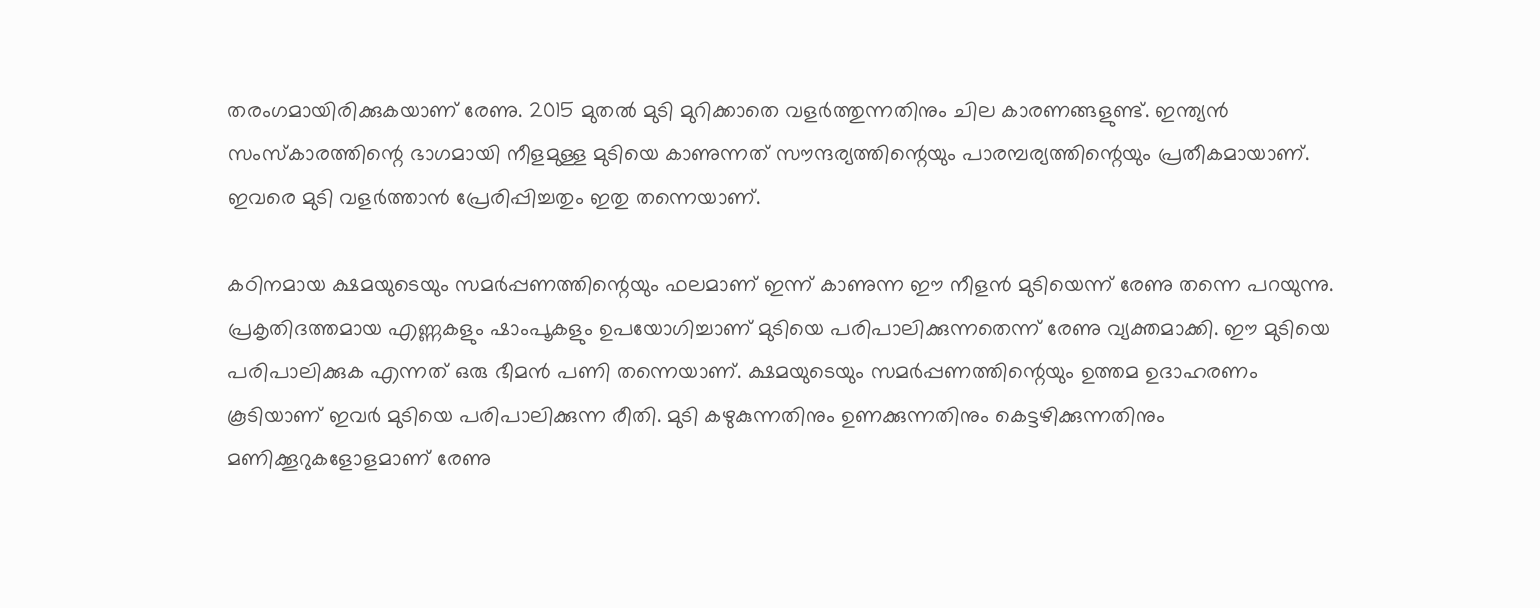തരംഗമായിരിക്കുകയാണ് രേണു. 2015 മുതൽ മുടി മുറിക്കാതെ വളർത്തുന്നതിനും ചില കാരണങ്ങളുണ്ട്. ഇന്ത്യൻ സംസ്കാരത്തിന്റെ ഭാഗമായി നീളമുള്ള മുടിയെ കാണുന്നത് സൗന്ദര്യത്തിന്റെയും പാരമ്പര്യത്തിന്റെയും പ്രതീകമായാണ്. ഇവരെ മുടി വളർത്താൻ പ്രേരിപ്പിച്ചതും ഇതു തന്നെയാണ്.

കഠിനമായ ക്ഷമയുടെയും സമർപ്പണത്തിന്റെയും ഫലമാണ് ഇന്ന് കാണുന്ന ഈ നീളൻ മുടിയെന്ന് രേണു തന്നെ പറയുന്നു. പ്രകൃതിദത്തമായ എണ്ണകളും ഷാംപൂകളും ഉപയോഗിച്ചാണ് മുടിയെ പരിപാലിക്കുന്നതെന്ന് രേണു വ്യക്തമാക്കി. ഈ മുടിയെ പരിപാലിക്കുക എന്നത് ഒരു ഭീമൻ പണി തന്നെയാണ്. ക്ഷമയുടെയും സമർപ്പണത്തിന്റെയും ഉത്തമ ഉദാഹരണം കൂടിയാണ് ഇവർ മുടിയെ പരിപാലിക്കുന്ന രീതി. മുടി കഴുകുന്നതിനും ഉണക്കുന്നതിനും കെട്ടഴിക്കുന്നതിനും മണിക്കൂറുകളോളമാണ് രേണു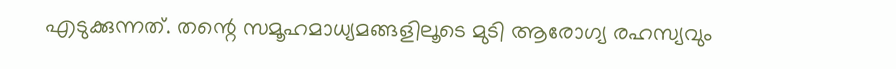എടുക്കുന്നത്. തന്റെ സമൂഹമാധ്യമങ്ങളിലൂടെ മുടി ആരോഗ്യ രഹസ്യവും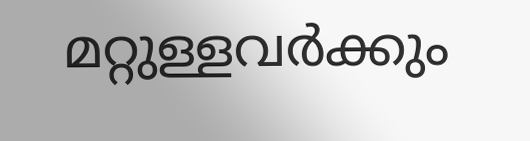മറ്റുള്ളവർക്കും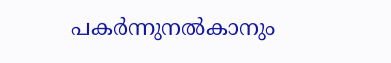പകർന്നുനൽകാനും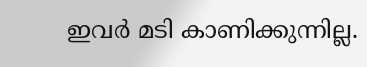ഇവർ മടി കാണിക്കുന്നില്ല.